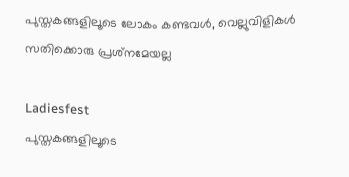പുസ്തകങ്ങളിലൂടെ ലോകം കണ്ടവള്‍, വെല്ലുവിളികള്‍ സതിക്കൊരു പ്രശ്‌നമേയല്ല

Ladiesfest
പുസ്തകങ്ങളിലൂടെ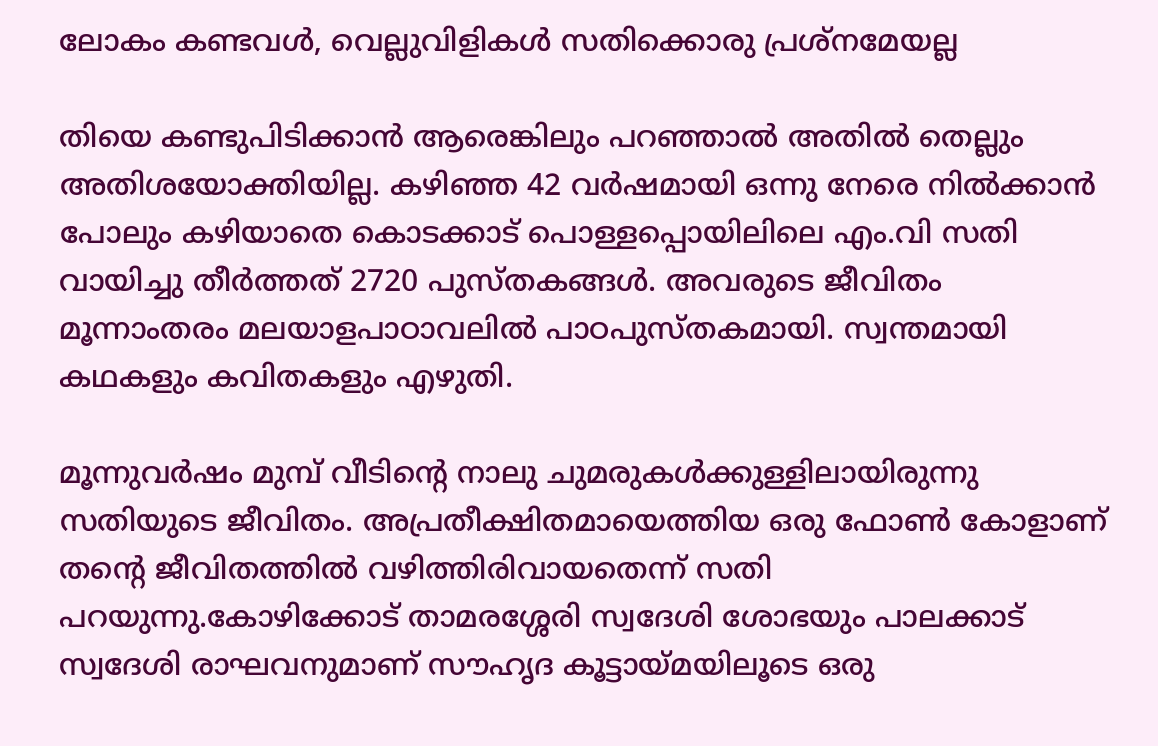ലോകം കണ്ടവള്‍, വെല്ലുവിളികള്‍ സതിക്കൊരു പ്രശ്‌നമേയല്ല

തിയെ കണ്ടുപിടിക്കാന്‍ ആരെങ്കിലും പറഞ്ഞാല്‍ അതില്‍ തെല്ലും അതിശയോക്തിയില്ല. കഴിഞ്ഞ 42 വര്‍ഷമായി ഒന്നു നേരെ നില്‍ക്കാന്‍ പോലും കഴിയാതെ കൊടക്കാട് പൊള്ളപ്പൊയിലിലെ എം.വി സതി വായിച്ചു തീര്‍ത്തത് 2720 പുസ്തകങ്ങള്‍. അവരുടെ ജീവിതം മൂന്നാംതരം മലയാളപാഠാവലില്‍ പാഠപുസ്തകമായി. സ്വന്തമായി കഥകളും കവിതകളും എഴുതി.

മൂന്നുവര്‍ഷം മുമ്പ് വീടിന്റെ നാലു ചുമരുകള്‍ക്കുള്ളിലായിരുന്നു സതിയുടെ ജീവിതം. അപ്രതീക്ഷിതമായെത്തിയ ഒരു ഫോണ്‍ കോളാണ് തന്റെ ജീവിതത്തില്‍ വഴിത്തിരിവായതെന്ന് സതി പറയുന്നു.കോഴിക്കോട് താമരശ്ശേരി സ്വദേശി ശോഭയും പാലക്കാട് സ്വദേശി രാഘവനുമാണ് സൗഹൃദ കൂട്ടായ്മയിലൂടെ ഒരു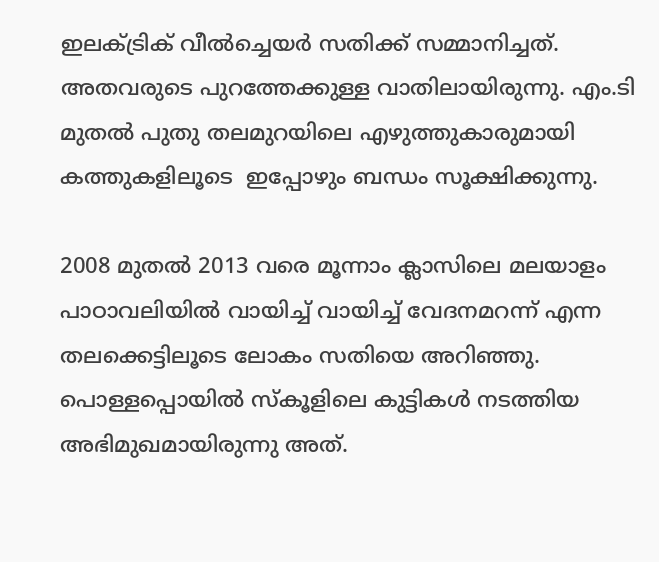ഇലക്ട്രിക് വീല്‍ച്ചെയര്‍ സതിക്ക് സമ്മാനിച്ചത്. അതവരുടെ പുറത്തേക്കുള്ള വാതിലായിരുന്നു. എം.ടി മുതല്‍ പുതു തലമുറയിലെ എഴുത്തുകാരുമായി കത്തുകളിലൂടെ  ഇപ്പോഴും ബന്ധം സൂക്ഷിക്കുന്നു.

2008 മുതല്‍ 2013 വരെ മൂന്നാം ക്ലാസിലെ മലയാളം പാഠാവലിയില്‍ വായിച്ച് വായിച്ച് വേദനമറന്ന് എന്ന തലക്കെട്ടിലൂടെ ലോകം സതിയെ അറിഞ്ഞു. പൊള്ളപ്പൊയില്‍ സ്‌കൂളിലെ കുട്ടികള്‍ നടത്തിയ അഭിമുഖമായിരുന്നു അത്.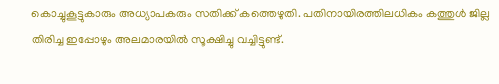കൊച്ചുകൂട്ടുകാരും അധ്യാപകരും സതിക്ക് കത്തെഴുതി. പതിനായിരത്തിലധികം കത്തുള്‍ ജില്ല തിരിച്ച ഇപ്പോഴും അലമാരയില്‍ സൂക്ഷിച്ചു വച്ചിട്ടുണ്ട്.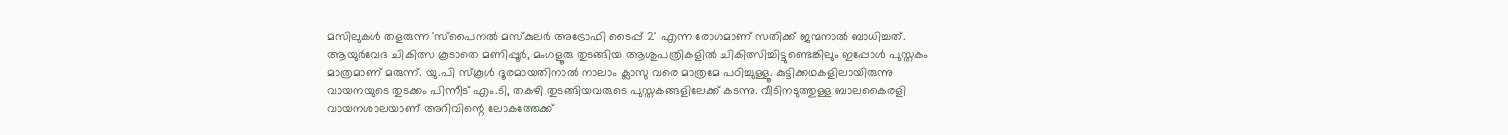മസിലുകള്‍ തളരുന്ന 'സ്‌പൈനല്‍ മസ്‌കുലര്‍ അട്രോഫി ടൈപ്പ് 2' എന്ന രോഗമാണ് സതിക്ക് ജന്മനാല്‍ ബാധിച്ചത്. ആയുര്‍വേദ ചികിത്സ കൂടാതെ മണിപ്പൂര്‍, മംഗളൂരു തുടങ്ങിയ ആശുപത്രികളില്‍ ചികിത്സിച്ചിട്ടുണ്ടെങ്കിലും ഇപ്പോള്‍ പുസ്തകം മാത്രമാണ് മരുന്ന്. യു.പി സ്‌കൂള്‍ ദൂരമായതിനാല്‍ നാലാം ക്ലാസു വരെ മാത്രമേ പഠിച്ചുള്ളൂ. കുട്ടിക്കഥകളിലായിരുന്നു വായനയുടെ തുടക്കം പിന്നീട് എം.ടി, തകഴി തുടങ്ങിയവരുടെ പുസ്തകങ്ങളിലേക്ക് കടന്നു. വീടിനടുത്തുള്ള ബാലകൈരളി വായനശാലയാണ് അറിവിന്റെ ലോകത്തേക്ക്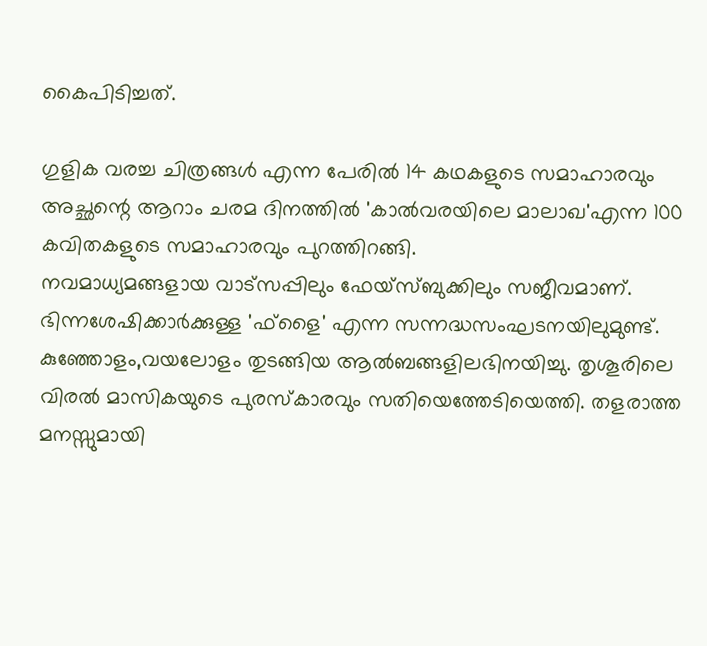കൈപിടിച്ചത്.

ഗുളിക വരച്ച ചിത്രങ്ങള്‍ എന്ന പേരില്‍ 14 കഥകളുടെ സമാഹാരവും അച്ഛന്റെ ആറാം ചരമ ദിനത്തില്‍ 'കാല്‍വരയിലെ മാലാഖ'എന്ന 100 കവിതകളുടെ സമാഹാരവും പുറത്തിറങ്ങി.
നവമാധ്യമങ്ങളായ വാട്‌സപ്പിലും ഫേയ്‌സ്ബുക്കിലും സജീവമാണ്. ഭിന്നശേഷിക്കാര്‍ക്കുള്ള 'ഫ്‌ളൈ' എന്ന സന്നദ്ധസംഘടനയിലുമുണ്ട്. കുഞ്ഞോളം,വയലോളം തുടങ്ങിയ ആല്‍ബങ്ങളിലഭിനയിച്ചു. തൃശൂരിലെ വിരല്‍ മാസികയുടെ പുരസ്‌കാരവും സതിയെത്തേടിയെത്തി. തളരാത്ത മനസ്സുമായി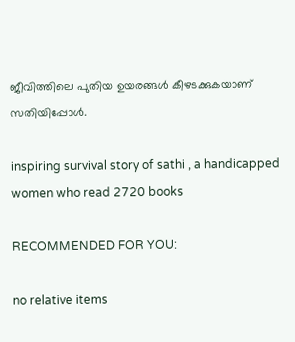ജീവിത്തിലെ പുതിയ ഉയരങ്ങള്‍ കീഴടക്കുകയാണ് സതിയിപ്പോള്‍.

inspiring survival story of sathi , a handicapped women who read 2720 books

RECOMMENDED FOR YOU:

no relative items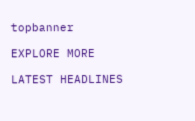topbanner

EXPLORE MORE

LATEST HEADLINES